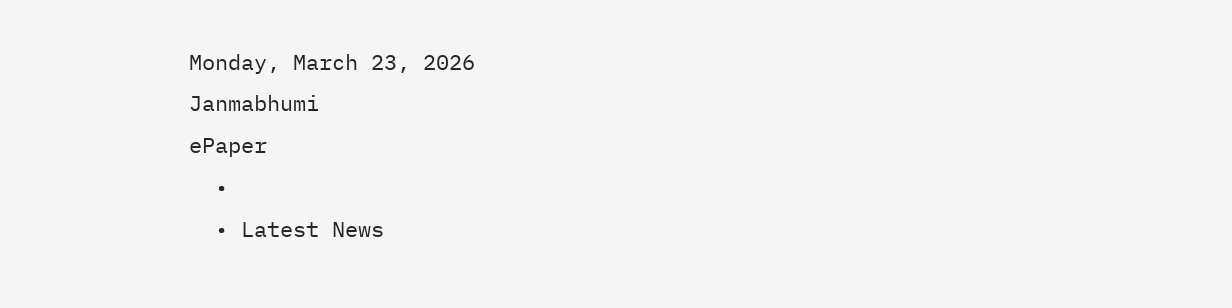Monday, March 23, 2026
Janmabhumi
ePaper
  •
  • Latest News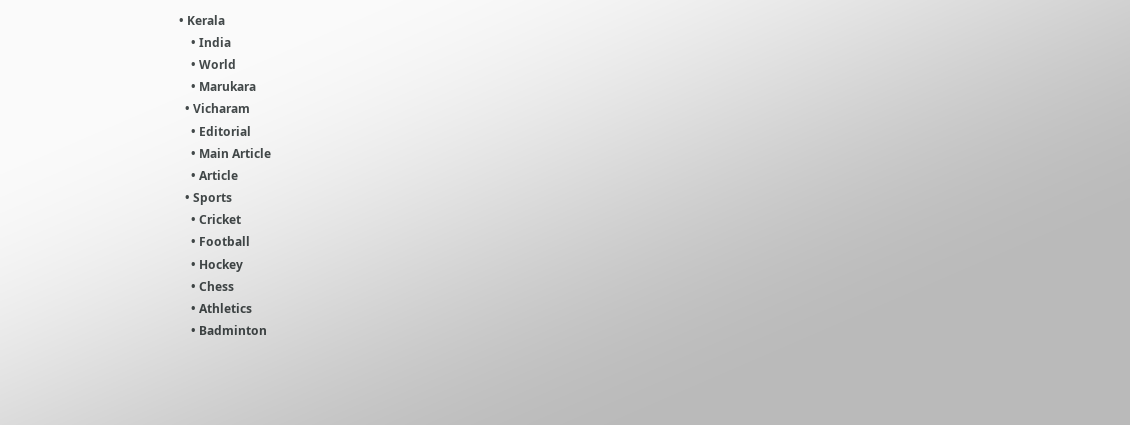• Kerala
    • India
    • World
    • Marukara
  • Vicharam
    • Editorial
    • Main Article
    • Article
  • Sports
    • Cricket
    • Football
    • Hockey
    • Chess
    • Athletics
    • Badminton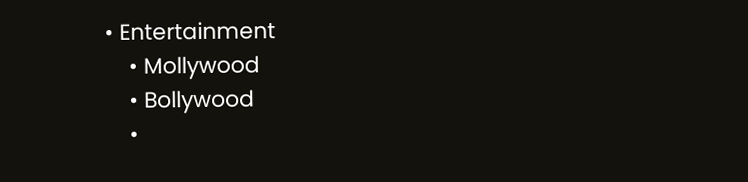• Entertainment
    • Mollywood
    • Bollywood
    •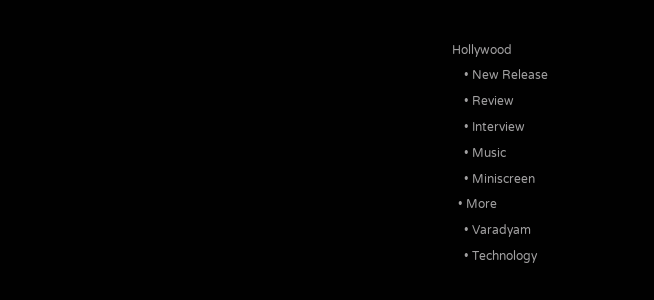Hollywood
    • New Release
    • Review
    • Interview
    • Music
    • Miniscreen
  • More
    • Varadyam
    • Technology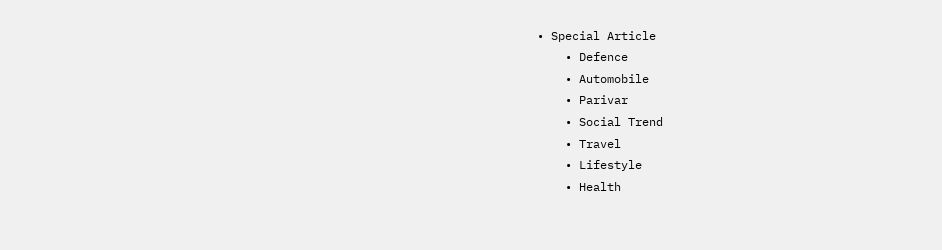• Special Article
    • Defence
    • Automobile
    • Parivar
    • Social Trend
    • Travel
    • Lifestyle
    • Health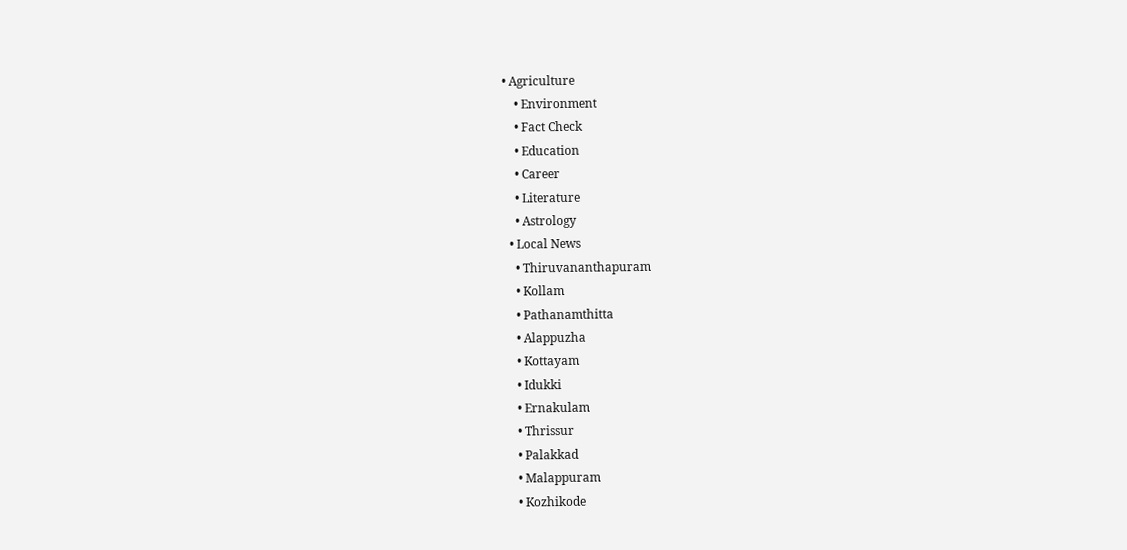• Agriculture
    • Environment
    • Fact Check
    • Education
    • Career
    • Literature
    • Astrology
  • Local News
    • Thiruvananthapuram
    • Kollam
    • Pathanamthitta
    • Alappuzha
    • Kottayam
    • Idukki
    • Ernakulam
    • Thrissur
    • Palakkad
    • Malappuram
    • Kozhikode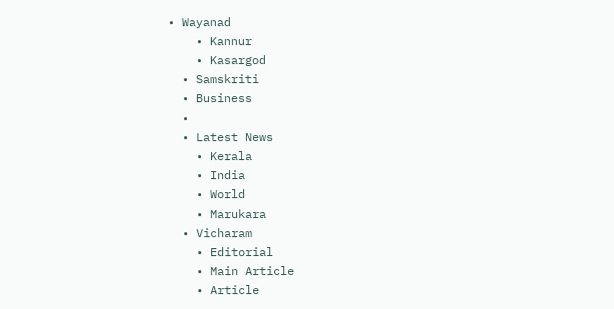• Wayanad
    • Kannur
    • Kasargod
  • Samskriti
  • Business
  •
  • Latest News
    • Kerala
    • India
    • World
    • Marukara
  • Vicharam
    • Editorial
    • Main Article
    • Article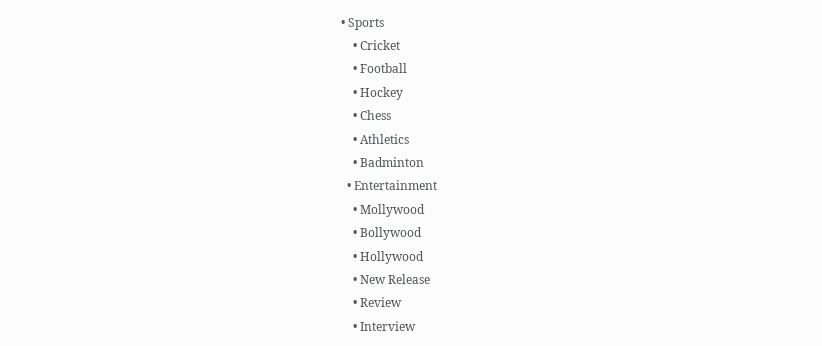• Sports
    • Cricket
    • Football
    • Hockey
    • Chess
    • Athletics
    • Badminton
  • Entertainment
    • Mollywood
    • Bollywood
    • Hollywood
    • New Release
    • Review
    • Interview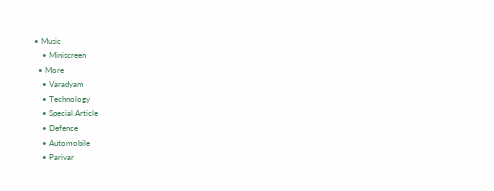• Music
    • Miniscreen
  • More
    • Varadyam
    • Technology
    • Special Article
    • Defence
    • Automobile
    • Parivar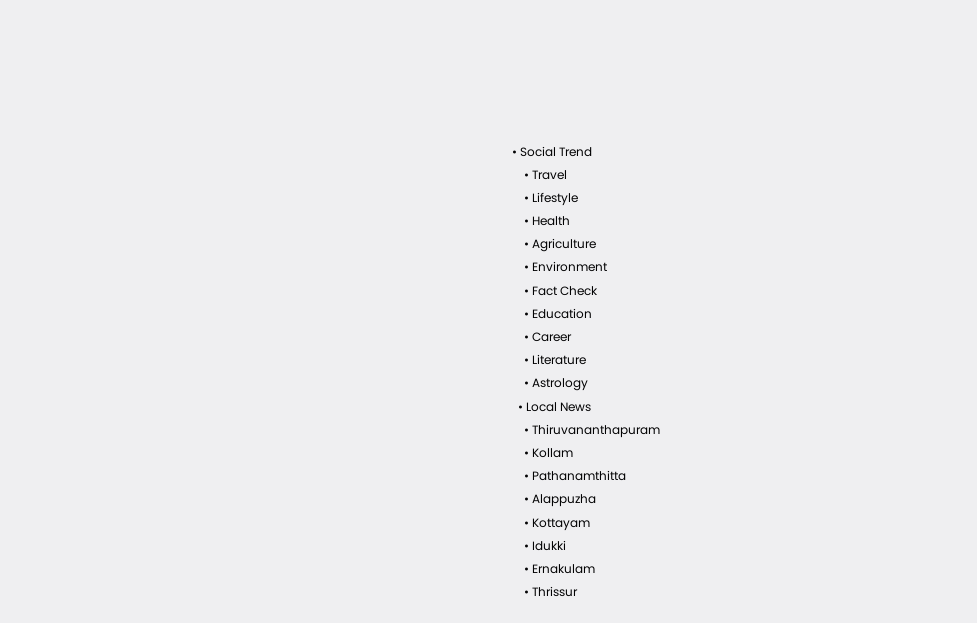• Social Trend
    • Travel
    • Lifestyle
    • Health
    • Agriculture
    • Environment
    • Fact Check
    • Education
    • Career
    • Literature
    • Astrology
  • Local News
    • Thiruvananthapuram
    • Kollam
    • Pathanamthitta
    • Alappuzha
    • Kottayam
    • Idukki
    • Ernakulam
    • Thrissur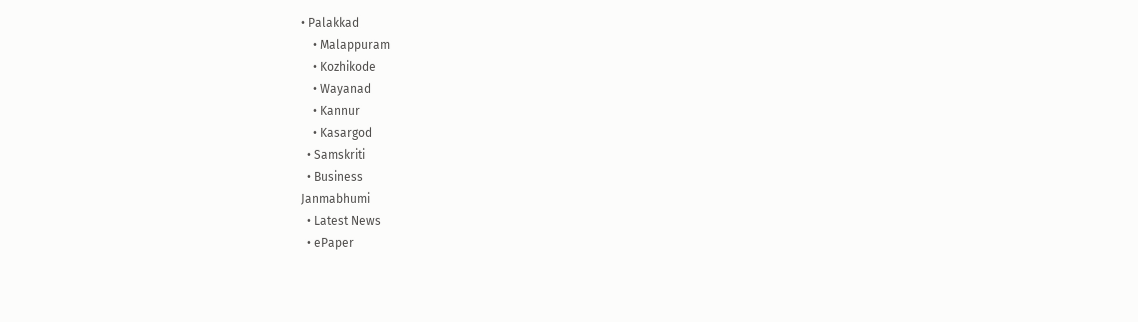• Palakkad
    • Malappuram
    • Kozhikode
    • Wayanad
    • Kannur
    • Kasargod
  • Samskriti
  • Business
Janmabhumi
  • Latest News
  • ePaper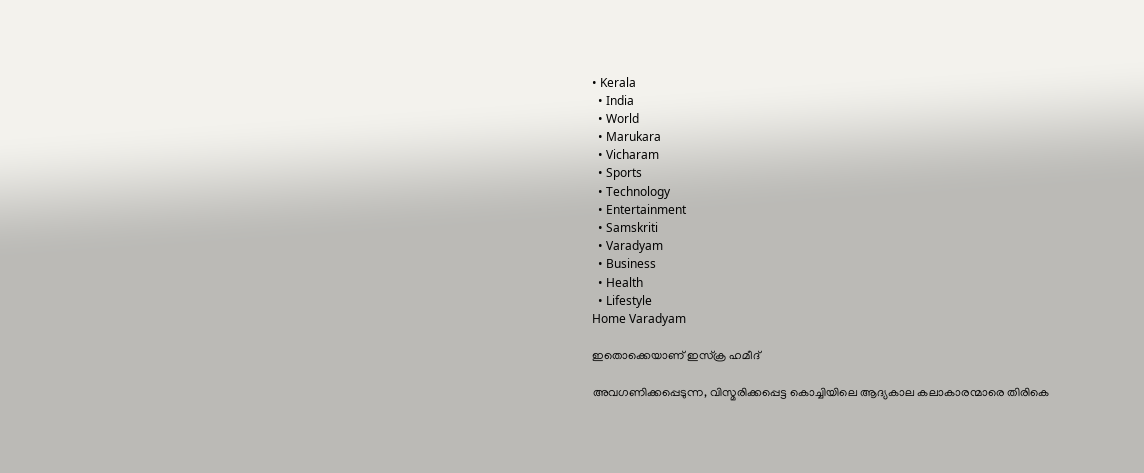• Kerala
  • India
  • World
  • Marukara
  • Vicharam
  • Sports
  • Technology
  • Entertainment
  • Samskriti
  • Varadyam
  • Business
  • Health
  • Lifestyle
Home Varadyam

ഇതൊക്കെയാണ് ഇസ്‌ക്ര ഹമീദ്

അവഗണിക്കപ്പെടുന്ന, വിസ്മരിക്കപ്പെട്ട കൊച്ചിയിലെ ആദ്യകാല കലാകാരന്മാരെ തിരികെ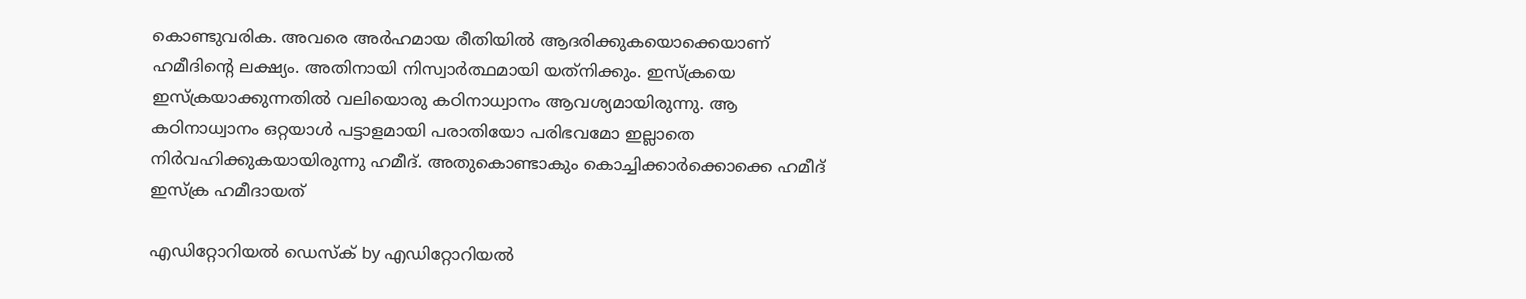കൊണ്ടുവരിക. അവരെ അര്‍ഹമായ രീതിയില്‍ ആദരിക്കുകയൊക്കെയാണ് ഹമീദിന്റെ ലക്ഷ്യം. അതിനായി നിസ്വാര്‍ത്ഥമായി യത്‌നിക്കും. ഇസ്‌ക്രയെ ഇസ്‌ക്രയാക്കുന്നതില്‍ വലിയൊരു കഠിനാധ്വാനം ആവശ്യമായിരുന്നു. ആ കഠിനാധ്വാനം ഒറ്റയാള്‍ പട്ടാളമായി പരാതിയോ പരിഭവമോ ഇല്ലാതെ നിര്‍വഹിക്കുകയായിരുന്നു ഹമീദ്. അതുകൊണ്ടാകും കൊച്ചിക്കാര്‍ക്കൊക്കെ ഹമീദ് ഇസ്‌ക്ര ഹമീദായത്

എഡിറ്റോറിയൽ ഡെസ്ക് by എഡിറ്റോറിയൽ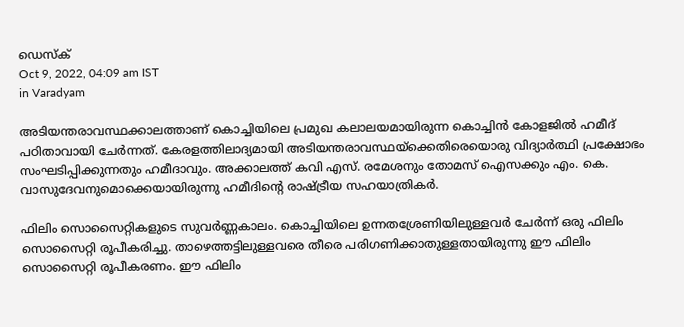ഡെസ്ക്
Oct 9, 2022, 04:09 am IST
in Varadyam

അടിയന്തരാവസ്ഥക്കാലത്താണ് കൊച്ചിയിലെ പ്രമുഖ കലാലയമായിരുന്ന കൊച്ചിന്‍ കോളജില്‍ ഹമീദ് പഠിതാവായി ചേര്‍ന്നത്. കേരളത്തിലാദ്യമായി അടിയന്തരാവസ്ഥയ്‌ക്കെതിരെയൊരു വിദ്യാര്‍ത്ഥി പ്രക്ഷോഭം സംഘടിപ്പിക്കുന്നതും ഹമീദാവും. അക്കാലത്ത് കവി എസ്. രമേശനും തോമസ് ഐസക്കും എം. കെ. വാസുദേവനുമൊക്കെയായിരുന്നു ഹമീദിന്റെ രാഷ്‌ട്രീയ സഹയാത്രികര്‍.

ഫിലിം സൊസൈറ്റികളുടെ സുവര്‍ണ്ണകാലം. കൊച്ചിയിലെ ഉന്നതശ്രേണിയിലുള്ളവര്‍ ചേര്‍ന്ന് ഒരു ഫിലിം സൊസൈറ്റി രൂപീകരിച്ചു. താഴെത്തട്ടിലുള്ളവരെ തീരെ പരിഗണിക്കാതുള്ളതായിരുന്നു ഈ ഫിലിം സൊസൈറ്റി രൂപീകരണം. ഈ ഫിലിം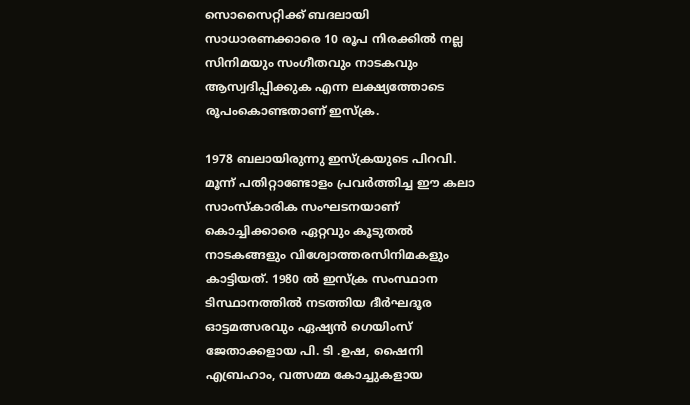സൊസൈറ്റിക്ക് ബദലായി സാധാരണക്കാരെ 10 രൂപ നിരക്കില്‍ നല്ല സിനിമയും സംഗീതവും നാടകവും ആസ്വദിപ്പിക്കുക എന്ന ലക്ഷ്യത്തോടെ രൂപംകൊണ്ടതാണ് ഇസ്‌ക്ര.

1978 ബലായിരുന്നു ഇസ്‌ക്രയുടെ പിറവി. മൂന്ന് പതിറ്റാണ്ടോളം പ്രവര്‍ത്തിച്ച ഈ കലാ സാംസ്‌കാരിക സംഘടനയാണ് കൊച്ചിക്കാരെ ഏറ്റവും കൂടുതല്‍ നാടകങ്ങളും വിശ്വോത്തരസിനിമകളും കാട്ടിയത്. 1980 ല്‍ ഇസ്‌ക്ര സംസ്ഥാന ടിസ്ഥാനത്തില്‍ നടത്തിയ ദീര്‍ഘദൂര ഓട്ടമത്സരവും ഏഷ്യന്‍ ഗെയിംസ് ജേതാക്കളായ പി. ടി .ഉഷ, ഷൈനി എബ്രഹാം, വത്സമ്മ കോച്ചുകളായ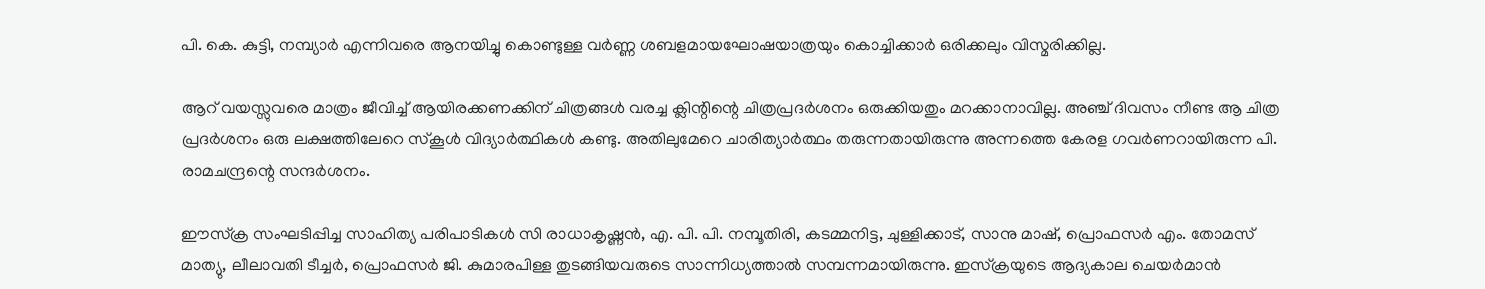പി. കെ. കുട്ടി, നമ്പ്യാര്‍ എന്നിവരെ ആനയിച്ചു കൊണ്ടുള്ള വര്‍ണ്ണ ശബളമായഘോഷയാത്രയും കൊച്ചിക്കാര്‍ ഒരിക്കലും വിസ്മരിക്കില്ല.

ആറ് വയസ്സുവരെ മാത്രം ജീവിച്ച് ആയിരക്കണക്കിന് ചിത്രങ്ങള്‍ വരച്ച ക്ലിന്റിന്റെ ചിത്രപ്രദര്‍ശനം ഒരുക്കിയതും മറക്കാനാവില്ല. അഞ്ച് ദിവസം നീണ്ട ആ ചിത്ര പ്രദര്‍ശനം ഒരു ലക്ഷത്തിലേറെ സ്‌കൂള്‍ വിദ്യാര്‍ത്ഥികള്‍ കണ്ടു. അതിലുമേറെ ചാരിത്യാര്‍ത്ഥം തരുന്നതായിരുന്നു അന്നത്തെ കേരള ഗവര്‍ണറായിരുന്ന പി. രാമചന്ദ്രന്റെ സന്ദര്‍ശനം.

ഈസ്‌ക്ര സംഘടിപ്പിച്ച സാഹിത്യ പരിപാടികള്‍ സി രാധാകൃഷ്ണന്‍, എ. പി. പി. നമ്പൂതിരി, കടമ്മനിട്ട, ചുള്ളിക്കാട്, സാനു മാഷ്, പ്രൊഫസര്‍ എം. തോമസ് മാത്യു, ലീലാവതി ടീച്ചര്‍, പ്രൊഫസര്‍ ജി. കുമാരപിള്ള തുടങ്ങിയവരുടെ സാന്നിധ്യത്താല്‍ സമ്പന്നമായിരുന്നു. ഇസ്‌ക്രയുടെ ആദ്യകാല ചെയര്‍മാന്‍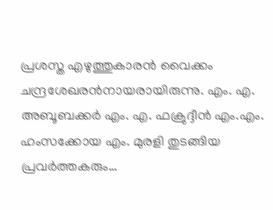പ്രശസ്ത എഴുത്തുകാരന്‍ വൈക്കം ചന്ദ്രശേഖരന്‍നായരായിരുന്നു. എം. എ. അബൂബക്കര്‍ എം. എ. ഫക്രുദ്ദീന്‍ എം.എം. ഹംസക്കോയ എം. മുരളി തുടങ്ങിയ പ്രവര്‍ത്തകരും…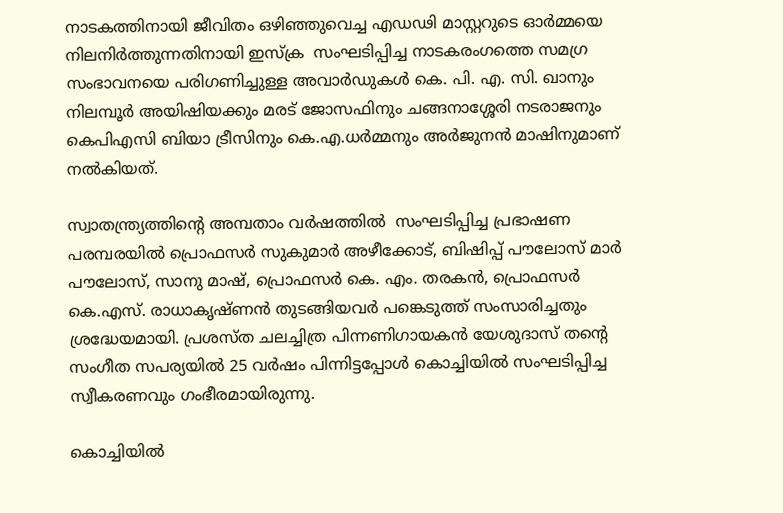നാടകത്തിനായി ജീവിതം ഒഴിഞ്ഞുവെച്ച എഡഢി മാസ്റ്ററുടെ ഓര്‍മ്മയെ നിലനിര്‍ത്തുന്നതിനായി ഇസ്‌ക്ര  സംഘടിപ്പിച്ച നാടകരംഗത്തെ സമഗ്ര സംഭാവനയെ പരിഗണിച്ചുള്ള അവാര്‍ഡുകള്‍ കെ. പി. എ. സി. ഖാനും നിലമ്പൂര്‍ അയിഷിയക്കും മരട് ജോസഫിനും ചങ്ങനാശ്ശേരി നടരാജനും കെപിഎസി ബിയാ ട്രീസിനും കെ.എ.ധര്‍മ്മനും അര്‍ജുനന്‍ മാഷിനുമാണ് നല്‍കിയത്.

സ്വാതന്ത്ര്യത്തിന്റെ അമ്പതാം വര്‍ഷത്തില്‍  സംഘടിപ്പിച്ച പ്രഭാഷണ പരമ്പരയില്‍ പ്രൊഫസര്‍ സുകുമാര്‍ അഴീക്കോട്, ബിഷിപ്പ് പൗലോസ് മാര്‍ പൗലോസ്, സാനു മാഷ്, പ്രൊഫസര്‍ കെ. എം. തരകന്‍, പ്രൊഫസര്‍ കെ.എസ്. രാധാകൃഷ്ണന്‍ തുടങ്ങിയവര്‍ പങ്കെടുത്ത് സംസാരിച്ചതും ശ്രദ്ധേയമായി. പ്രശസ്ത ചലച്ചിത്ര പിന്നണിഗായകന്‍ യേശുദാസ് തന്റെ സംഗീത സപര്യയില്‍ 25 വര്‍ഷം പിന്നിട്ടപ്പോള്‍ കൊച്ചിയില്‍ സംഘടിപ്പിച്ച സ്വീകരണവും ഗംഭീരമായിരുന്നു.

കൊച്ചിയില്‍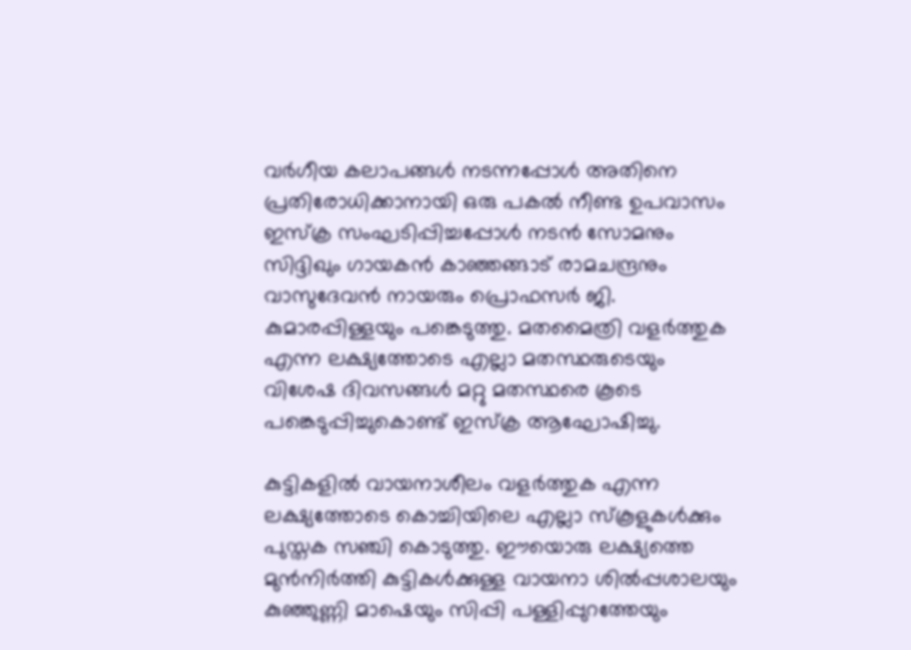വര്‍ഗീയ കലാപങ്ങള്‍ നടന്നപ്പോള്‍ അതിനെ പ്രതിരോധിക്കാനായി ഒരു പകല്‍ നീണ്ട ഉപവാസം ഇസ്‌ക്ര സംഘടിപ്പിച്ചപ്പോള്‍ നടന്‍ സോമനും സിദ്ദിഖും ഗായകന്‍ കാഞ്ഞങ്ങാട് രാമചന്ദ്രനും  വാസുദേവന്‍ നായരും പ്രൊഫസര്‍ ജി. കുമാരപ്പിള്ളയും പങ്കെടുത്തു. മതമൈത്രി വളര്‍ത്തുക എന്ന ലക്ഷ്യത്തോടെ എല്ലാ മതസ്ഥരുടെയും വിശേഷ ദിവസങ്ങള്‍ മറ്റു മതസ്ഥരെ കൂടെ പങ്കെടുപ്പിച്ചുകൊണ്ട് ഇസ്‌ക്ര ആഘോഷിച്ചു.

കുട്ടികളില്‍ വായനാശീലം വളര്‍ത്തുക എന്ന ലക്ഷ്യത്തോടെ കൊച്ചിയിലെ എല്ലാ സ്‌കൂളുകള്‍ക്കും പുസ്തക സഞ്ചി കൊടുത്തു. ഈയൊരു ലക്ഷ്യത്തെ മുന്‍നിര്‍ത്തി കുട്ടികള്‍ക്കുള്ള വായനാ ശില്‍പ്പശാലയും കുഞ്ഞുണ്ണി മാഷെയും സിപ്പി പള്ളിപ്പുറത്തേയും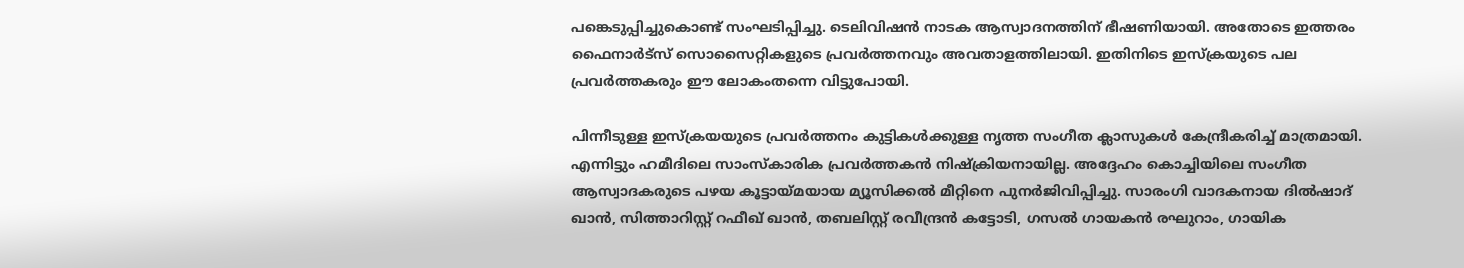പങ്കെടുപ്പിച്ചുകൊണ്ട് സംഘടിപ്പിച്ചു. ടെലിവിഷന്‍ നാടക ആസ്വാദനത്തിന് ഭീഷണിയായി. അതോടെ ഇത്തരം ഫൈനാര്‍ട്‌സ് സൊസൈറ്റികളുടെ പ്രവര്‍ത്തനവും അവതാളത്തിലായി. ഇതിനിടെ ഇസ്‌ക്രയുടെ പല പ്രവര്‍ത്തകരും ഈ ലോകംതന്നെ വിട്ടുപോയി.

പിന്നീടുള്ള ഇസ്‌ക്രയയുടെ പ്രവര്‍ത്തനം കുട്ടികള്‍ക്കുള്ള നൃത്ത സംഗീത ക്ലാസുകള്‍ കേന്ദ്രീകരിച്ച് മാത്രമായി. എന്നിട്ടും ഹമീദിലെ സാംസ്‌കാരിക പ്രവര്‍ത്തകന്‍ നിഷ്‌ക്രിയനായില്ല. അദ്ദേഹം കൊച്ചിയിലെ സംഗീത ആസ്വാദകരുടെ പഴയ കൂട്ടായ്‌മയായ മ്യൂസിക്കല്‍ മീറ്റിനെ പുനര്‍ജിവിപ്പിച്ചു. സാരംഗി വാദകനായ ദില്‍ഷാദ് ഖാന്‍, സിത്താറിസ്റ്റ് റഫീഖ് ഖാന്‍, തബലിസ്റ്റ് രവീന്ദ്രന്‍ കട്ടോടി, ഗസല്‍ ഗായകന്‍ രഘുറാം, ഗായിക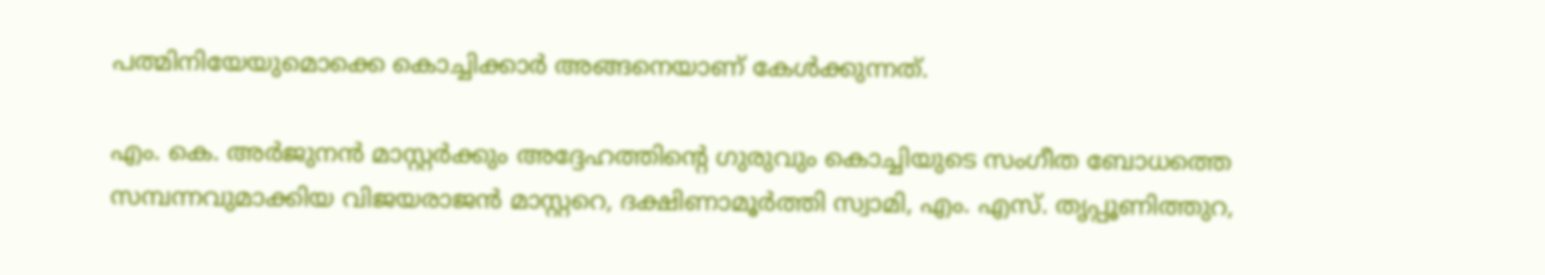പത്മിനിയേയുമൊക്കെ കൊച്ചിക്കാര്‍ അങ്ങനെയാണ് കേള്‍ക്കുന്നത്.

എം. കെ. അര്‍ജുനന്‍ മാസ്റ്റര്‍ക്കും അദ്ദേഹത്തിന്റെ ഗുരുവും കൊച്ചിയുടെ സംഗീത ബോധത്തെ സമ്പന്നവുമാക്കിയ വിജയരാജന്‍ മാസ്റ്ററെ, ദക്ഷിണാമൂര്‍ത്തി സ്വാമി, എം. എസ്. തൃപ്പൂണിത്തുറ,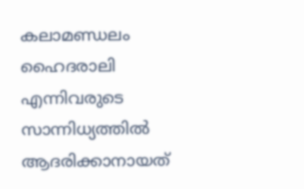കലാമണ്ഡലം ഹൈദരാലി എന്നിവരുടെ സാന്നിധ്യത്തില്‍ ആദരിക്കാനായത്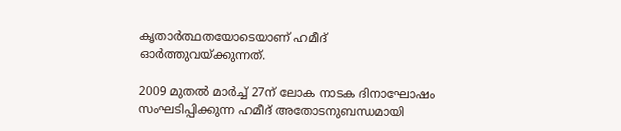കൃതാര്‍ത്ഥതയോടെയാണ് ഹമീദ് ഓര്‍ത്തുവയ്‌ക്കുന്നത്.

2009 മുതല്‍ മാര്‍ച്ച് 27ന് ലോക നാടക ദിനാഘോഷം സംഘടിപ്പിക്കുന്ന ഹമീദ് അതോടനുബന്ധമായി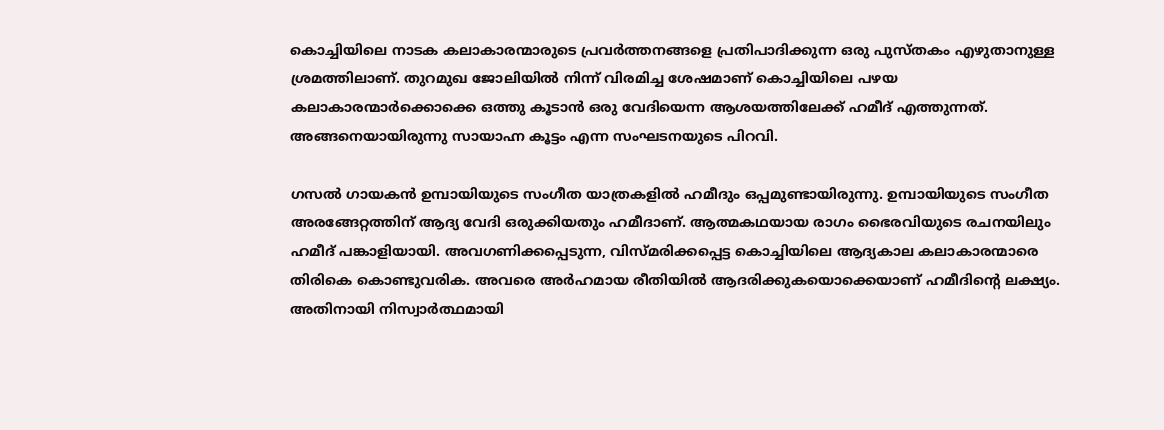കൊച്ചിയിലെ നാടക കലാകാരന്മാരുടെ പ്രവര്‍ത്തനങ്ങളെ പ്രതിപാദിക്കുന്ന ഒരു പുസ്തകം എഴുതാനുള്ള ശ്രമത്തിലാണ്. തുറമുഖ ജോലിയില്‍ നിന്ന് വിരമിച്ച ശേഷമാണ് കൊച്ചിയിലെ പഴയ കലാകാരന്മാര്‍ക്കൊക്കെ ഒത്തു കൂടാന്‍ ഒരു വേദിയെന്ന ആശയത്തിലേക്ക് ഹമീദ് എത്തുന്നത്. അങ്ങനെയായിരുന്നു സായാഹ്ന കൂട്ടം എന്ന സംഘടനയുടെ പിറവി.

ഗസല്‍ ഗായകന്‍ ഉമ്പായിയുടെ സംഗീത യാത്രകളില്‍ ഹമീദും ഒപ്പമുണ്ടായിരുന്നു. ഉമ്പായിയുടെ സംഗീത അരങ്ങേറ്റത്തിന് ആദ്യ വേദി ഒരുക്കിയതും ഹമീദാണ്. ആത്മകഥയായ രാഗം ഭൈരവിയുടെ രചനയിലും ഹമീദ് പങ്കാളിയായി. അവഗണിക്കപ്പെടുന്ന, വിസ്മരിക്കപ്പെട്ട കൊച്ചിയിലെ ആദ്യകാല കലാകാരന്മാരെ തിരികെ കൊണ്ടുവരിക. അവരെ അര്‍ഹമായ രീതിയില്‍ ആദരിക്കുകയൊക്കെയാണ് ഹമീദിന്റെ ലക്ഷ്യം. അതിനായി നിസ്വാര്‍ത്ഥമായി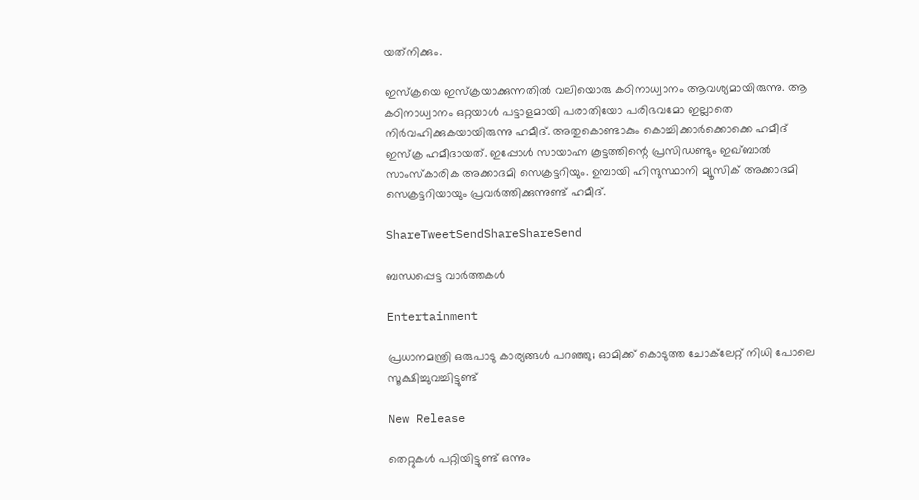യത്‌നിക്കും.

ഇസ്‌ക്രയെ ഇസ്‌ക്രയാക്കുന്നതില്‍ വലിയൊരു കഠിനാധ്വാനം ആവശ്യമായിരുന്നു. ആ കഠിനാധ്വാനം ഒറ്റയാള്‍ പട്ടാളമായി പരാതിയോ പരിഭവമോ ഇല്ലാതെ നിര്‍വഹിക്കുകയായിരുന്നു ഹമീദ്. അതുകൊണ്ടാകും കൊച്ചിക്കാര്‍ക്കൊക്കെ ഹമീദ് ഇസ്‌ക്ര ഹമീദായത്. ഇപ്പോള്‍ സായാഹ്ന കൂട്ടത്തിന്റെ പ്രസിഡണ്ടും ഇഖ്ബാല്‍ സാംസ്‌കാരിക അക്കാദമി സെക്രട്ടറിയും. ഉമ്പായി ഹിന്ദുസ്ഥാനി മ്യൂസിക് അക്കാദമി സെക്രട്ടറിയായും പ്രവര്‍ത്തിക്കുന്നുണ്ട് ഹമീദ്.

ShareTweetSendShareShareSend

ബന്ധപ്പെട്ട വാര്‍ത്തകള്‍

Entertainment

പ്രധാനമന്ത്രി ഒരുപാടു കാര്യങ്ങള്‍ പറഞ്ഞു; ഓമിക്ക് കൊടുത്ത ചോക്‌ലേറ്റ് നിധി പോലെ സൂക്ഷിച്ചുവച്ചിട്ടുണ്ട്

New Release

തെറ്റുകൾ പറ്റിയിട്ടുണ്ട് ഒന്നും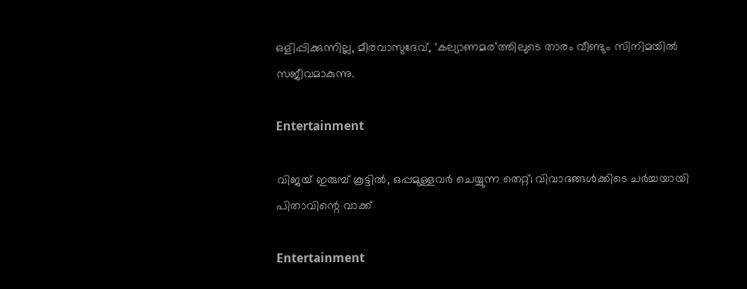ഒളിപ്പിക്കുന്നില്ല, മീരവാസുദേവ്, ‘കല്യാണമര’ത്തിലുടെ താരം വീണ്ടും സിനിമയിൽ സജീവമാകുന്നു.

Entertainment

വിജയ് ഇരുമ്പ് കൂട്ടിൽ, ഒപ്പമുള്ളവർ ചെയ്യുന്ന തെറ്റ്; വിവാദങ്ങൾക്കിടെ ചർച്ചയായി പിതാവിന്റെ വാക്ക്

Entertainment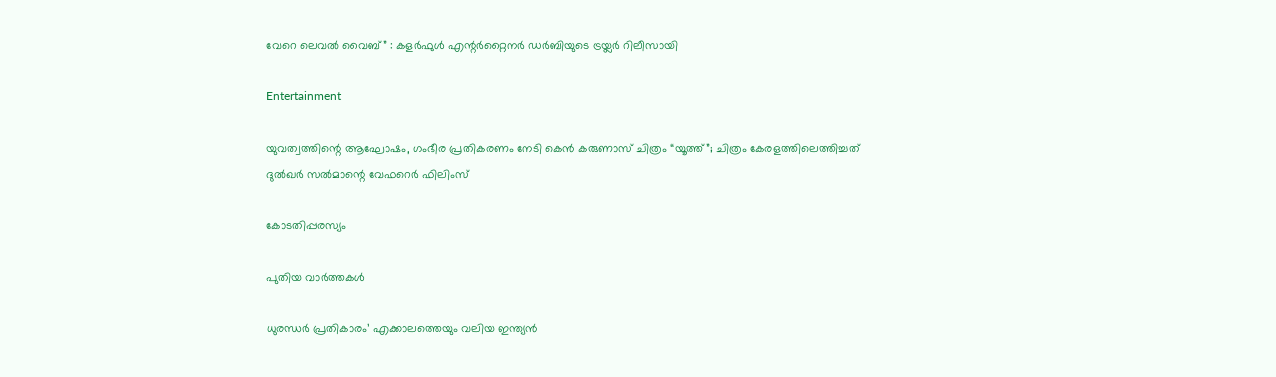വേറെ ലെവൽ വൈബ്” : കളർഫുൾ എന്റർറ്റൈനർ ഡർബിയുടെ ട്രയ്ലർ റിലീസായി

Entertainment

യുവത്വത്തിന്റെ ആഘോഷം, ഗംഭീര പ്രതികരണം നേടി കെൻ കരുണാസ് ചിത്രം “യൂത്ത്”; ചിത്രം കേരളത്തിലെത്തിച്ചത് ദുൽഖർ സൽമാന്റെ വേഫറെർ ഫിലിംസ്

കോടതിപ്പരസ്യം

പുതിയ വാര്‍ത്തകള്‍

ധുരന്ധർ പ്രതികാരം’ എക്കാലത്തെയും വലിയ ഇന്ത്യൻ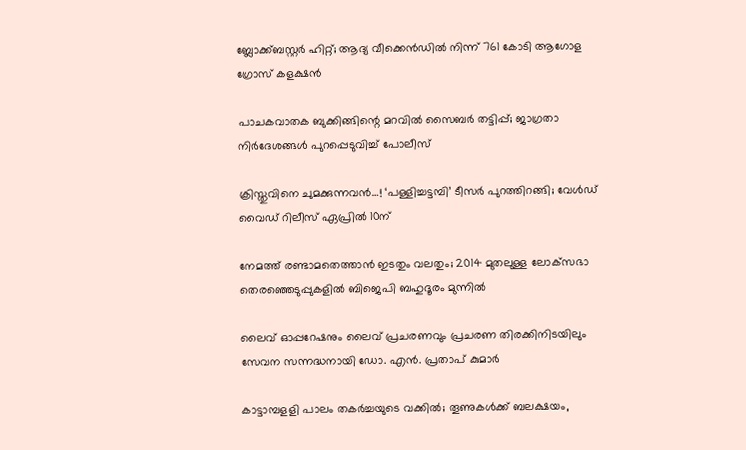ബ്ലോക്ക്ബസ്റ്റർ ഹിറ്റ്; ആദ്യ വീക്കെൻഡിൽ നിന്ന് 761 കോടി ആഗോള ഗ്രോസ് കളക്ഷൻ

പാചകവാതക ബുക്കിങ്ങിന്റെ മറവില്‍ സൈബര്‍ തട്ടിപ്പ്; ജാഗ്രതാ നിർദേശങ്ങൾ പുറപ്പെടുവിച്ച് പോലീസ്

ക്രിസ്തുവിനെ ചുമക്കുന്നവൻ…! ‘പള്ളിച്ചട്ടമ്പി’ ടീസർ പുറത്തിറങ്ങി; വേൾഡ് വൈഡ് റിലീസ് ഏപ്രിൽ 10ന്

നേമത്ത് രണ്ടാമതെത്താന്‍ ഇടതും വലതും; 2014 മുതലുള്ള ലോക്‌സഭാ തെരഞ്ഞെടുപ്പുകളില്‍ ബിജെപി ബഹുദൂരം മുന്നിൽ

ലൈവ് ഓപ്പറേഷനും ലൈവ് പ്രചരണവും പ്രചരണ തിരക്കിനിടയിലും സേവന സന്നദ്ധനായി ഡോ. എന്‍. പ്രതാപ് കുമാര്‍

കാട്ടാമ്പളളി പാലം തകര്‍ച്ചയുടെ വക്കില്‍; തൂണുകൾക്ക് ബലക്ഷയം,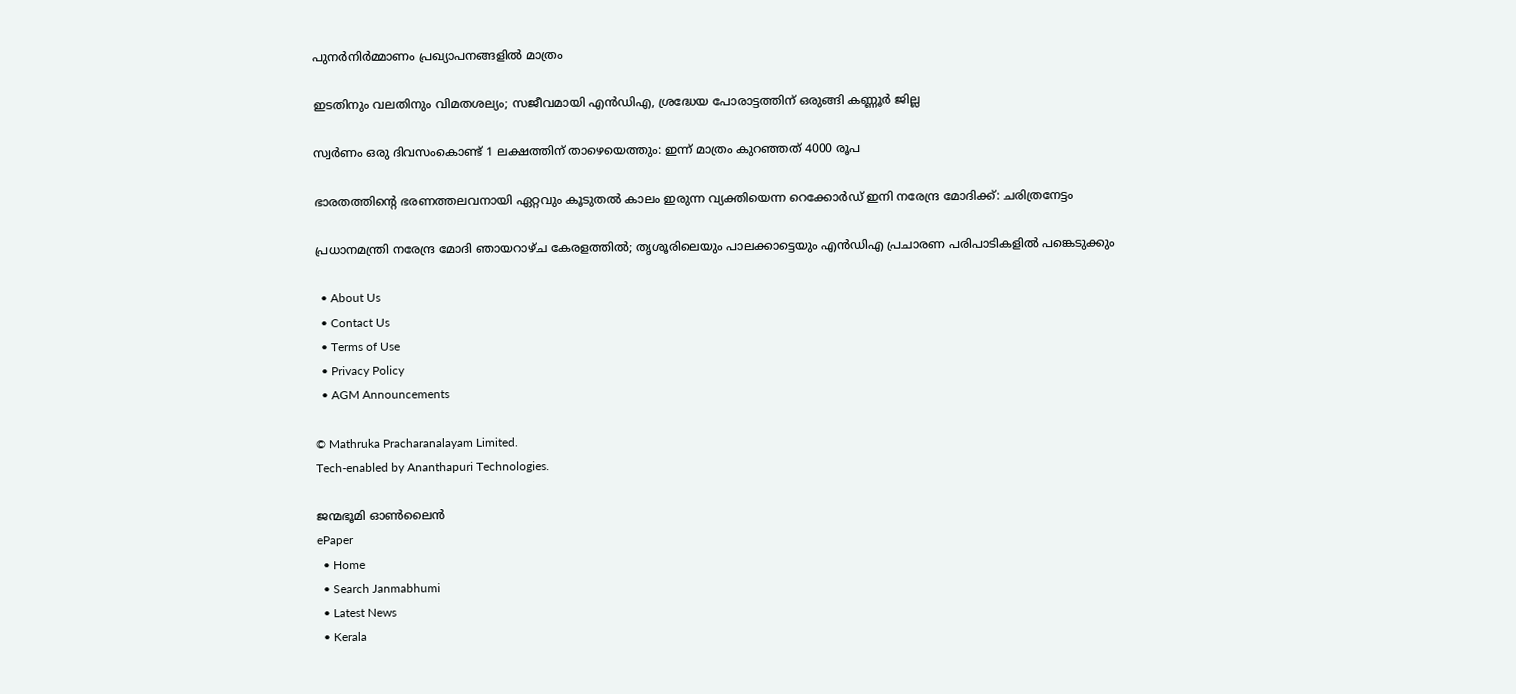പുനര്‍നിര്‍മ്മാണം പ്രഖ്യാപനങ്ങളില്‍ മാത്രം

ഇടതിനും വലതിനും വിമതശല്യം; സജീവമായി എന്‍ഡിഎ, ശ്രദ്ധേയ പോരാട്ടത്തിന് ഒരുങ്ങി കണ്ണൂർ ജില്ല

സ്വര്‍ണം ഒരു ദിവസംകൊണ്ട് 1 ലക്ഷത്തിന് താഴെയെത്തും: ഇന്ന് മാത്രം കുറഞ്ഞത് 4000 രൂപ

ഭാരതത്തിന്റെ ഭരണത്തലവനായി ഏറ്റവും കൂടുതൽ കാലം ഇരുന്ന വ്യക്തിയെന്ന റെക്കോർഡ് ഇനി നരേന്ദ്ര മോദിക്ക്: ചരിത്രനേട്ടം

പ്രധാനമന്ത്രി നരേന്ദ്ര മോദി ഞായറാഴ്ച കേരളത്തിൽ; തൃശൂരിലെയും പാലക്കാട്ടെയും എൻഡിഎ പ്രചാരണ പരിപാടികളിൽ പങ്കെടുക്കും

  • About Us
  • Contact Us
  • Terms of Use
  • Privacy Policy
  • AGM Announcements

© Mathruka Pracharanalayam Limited.
Tech-enabled by Ananthapuri Technologies.

ജന്മഭൂമി ഓണ്‍ലൈന്‍
ePaper
  • Home
  • Search Janmabhumi
  • Latest News
  • Kerala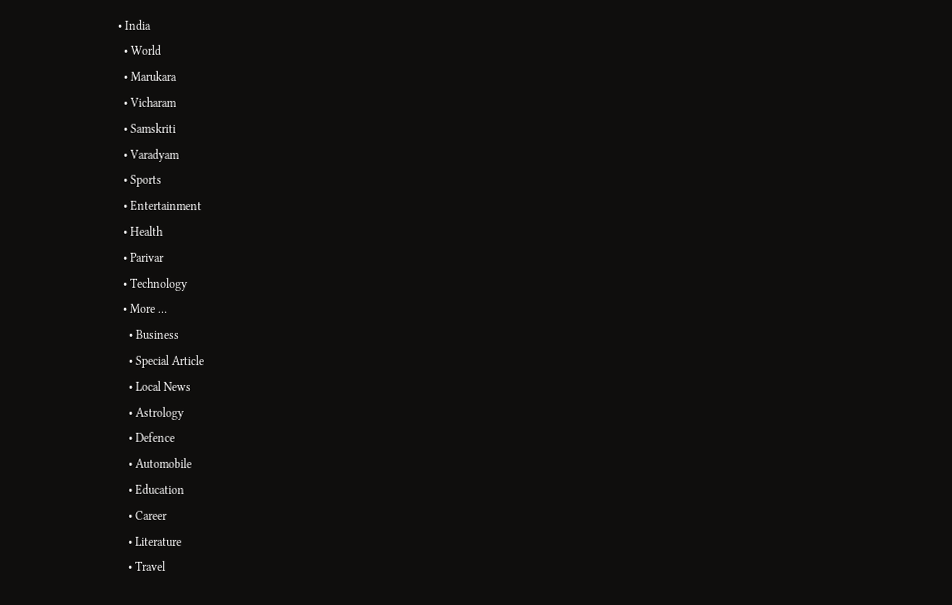• India
  • World
  • Marukara
  • Vicharam
  • Samskriti
  • Varadyam
  • Sports
  • Entertainment
  • Health
  • Parivar
  • Technology
  • More …
    • Business
    • Special Article
    • Local News
    • Astrology
    • Defence
    • Automobile
    • Education
    • Career
    • Literature
    • Travel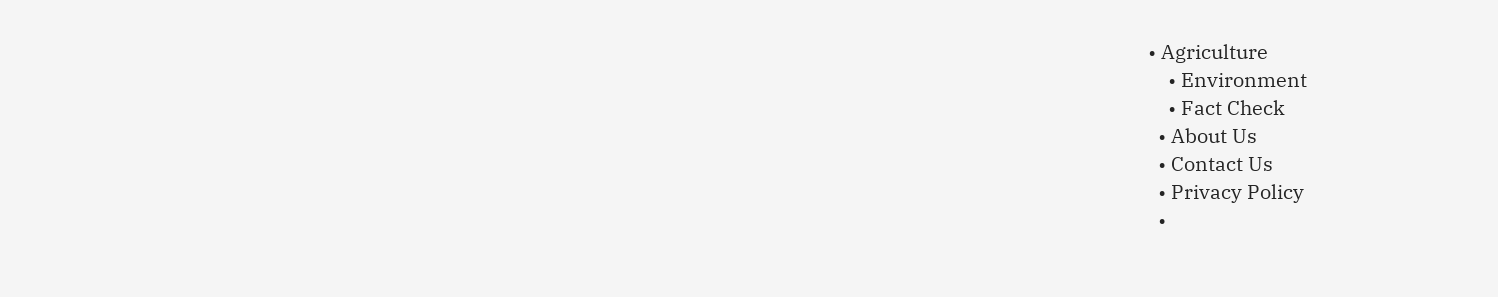• Agriculture
    • Environment
    • Fact Check
  • About Us
  • Contact Us
  • Privacy Policy
  •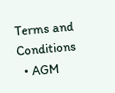Terms and Conditions
  • AGM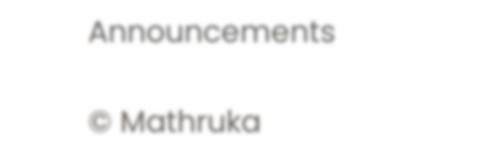Announcements

© Mathruka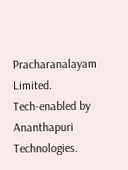Pracharanalayam Limited.
Tech-enabled by Ananthapuri Technologies.